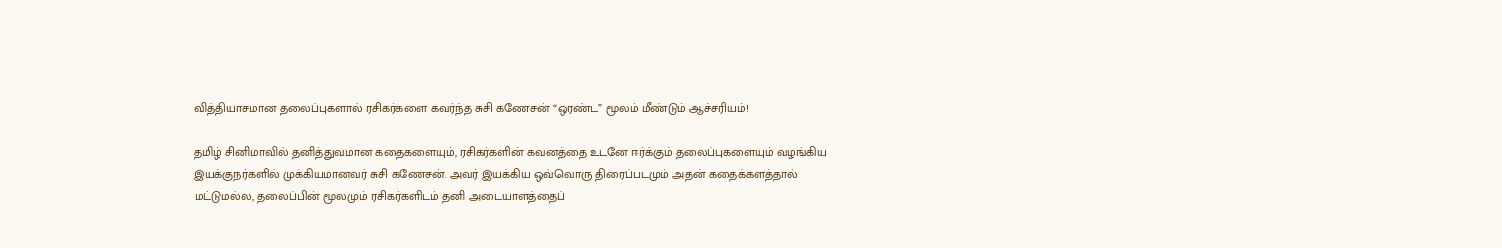வித்தியாசமான தலைப்புகளால் ரசிகர்களை கவர்ந்த சுசி கணேசன் “ஒரண்ட” மூலம் மீண்டும் ஆச்சரியம்!

தமிழ் சினிமாவில் தனித்துவமான கதைகளையும், ரசிகர்களின் கவனத்தை உடனே ஈர்க்கும் தலைப்புகளையும் வழங்கிய இயக்குநர்களில் முக்கியமானவர் சுசி கணேசன். அவர் இயக்கிய ஒவ்வொரு திரைப்படமும் அதன் கதைக்களத்தால் மட்டுமல்ல, தலைப்பின் மூலமும் ரசிகர்களிடம் தனி அடையாளத்தைப்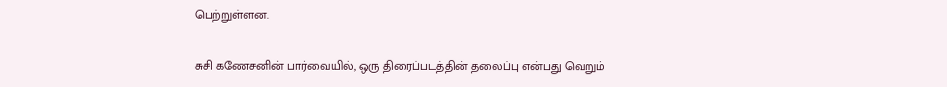பெற்றுள்ளன.

சுசி கணேசனின் பார்வையில், ஒரு திரைப்படத்தின் தலைப்பு என்பது வெறும்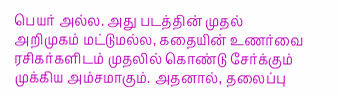பெயர் அல்ல. அது படத்தின் முதல் அறிமுகம் மட்டுமல்ல, கதையின் உணர்வை ரசிகர்களிடம் முதலில் கொண்டு சேர்க்கும் முக்கிய அம்சமாகும். அதனால், தலைப்பு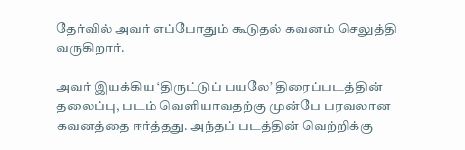தேர்வில் அவர் எப்போதும் கூடுதல் கவனம் செலுத்தி வருகிறார்.

அவர் இயக்கிய ‘திருட்டுப் பயலே’ திரைப்படத்தின் தலைப்பு, படம் வெளியாவதற்கு முன்பே பரவலான கவனத்தை ஈர்த்தது. அந்தப் படத்தின் வெற்றிக்கு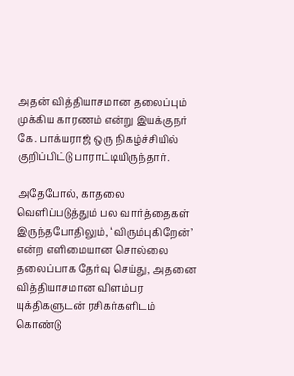அதன் வித்தியாசமான தலைப்பும் முக்கிய காரணம் என்று இயக்குநர் கே. பாக்யராஜ் ஒரு நிகழ்ச்சியில் குறிப்பிட்டு பாராட்டியிருந்தார்.

அதேபோல், காதலை வெளிப்படுத்தும் பல வார்த்தைகள் இருந்தபோதிலும், ‘விரும்புகிறேன்’ என்ற எளிமையான சொல்லை தலைப்பாக தேர்வு செய்து, அதனை வித்தியாசமான விளம்பர யுக்திகளுடன் ரசிகர்களிடம் கொண்டு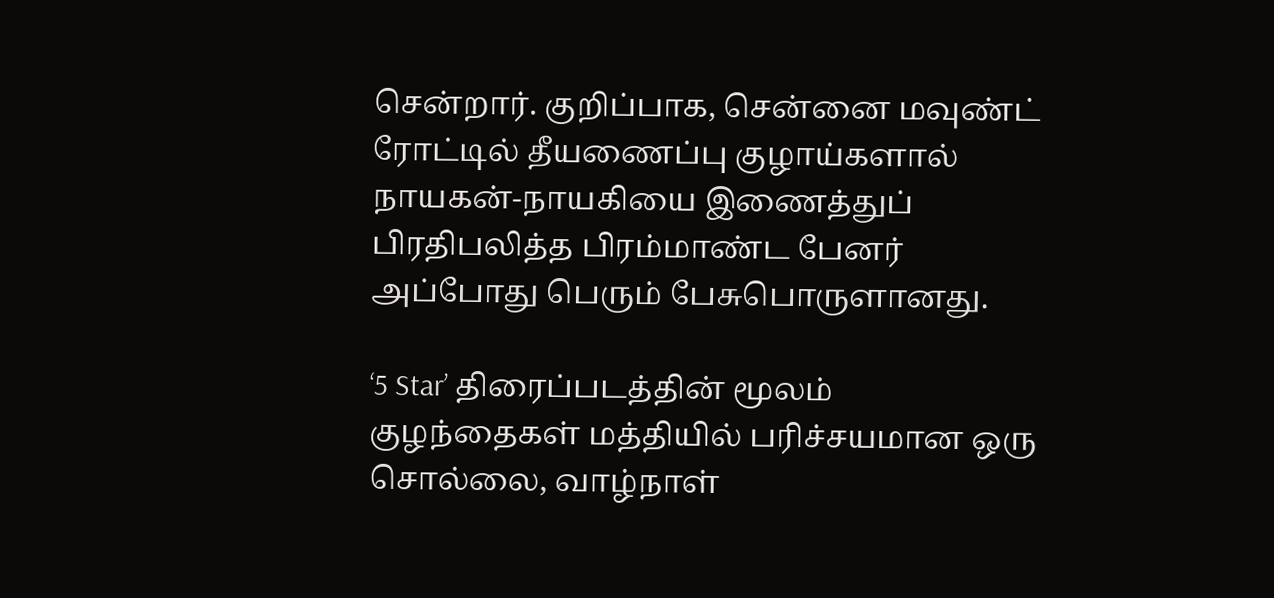சென்றார். குறிப்பாக, சென்னை மவுண்ட் ரோட்டில் தீயணைப்பு குழாய்களால் நாயகன்-நாயகியை இணைத்துப் பிரதிபலித்த பிரம்மாண்ட பேனர் அப்போது பெரும் பேசுபொருளானது.

‘5 Star’ திரைப்படத்தின் மூலம் குழந்தைகள் மத்தியில் பரிச்சயமான ஒரு சொல்லை, வாழ்நாள்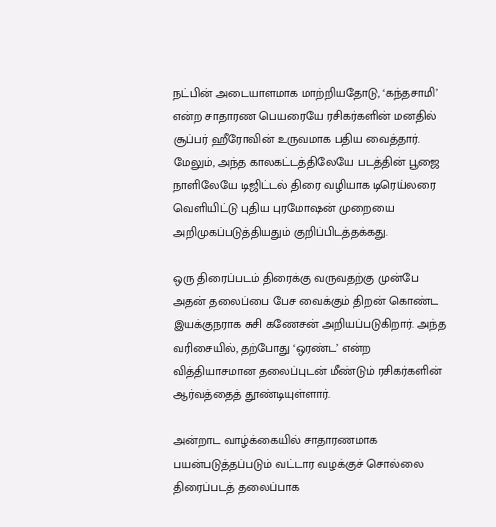நட்பின் அடையாளமாக மாற்றியதோடு, ‘கந்தசாமி’ என்ற சாதாரண பெயரையே ரசிகர்களின் மனதில் சூப்பர் ஹீரோவின் உருவமாக பதிய வைத்தார். மேலும், அந்த காலகட்டத்திலேயே படத்தின் பூஜை நாளிலேயே டிஜிட்டல் திரை வழியாக டிரெய்லரை வெளியிட்டு புதிய புரமோஷன் முறையை அறிமுகப்படுத்தியதும் குறிப்பிடத்தக்கது.

ஒரு திரைப்படம் திரைக்கு வருவதற்கு முன்பே அதன் தலைப்பை பேச வைக்கும் திறன் கொண்ட இயக்குநராக சுசி கணேசன் அறியப்படுகிறார். அந்த வரிசையில், தற்போது ‘ஒரண்ட’ என்ற வித்தியாசமான தலைப்புடன் மீண்டும் ரசிகர்களின் ஆர்வத்தைத் தூண்டியுள்ளார்.

அன்றாட வாழ்க்கையில் சாதாரணமாக பயன்படுத்தப்படும் வட்டார வழக்குச் சொல்லை திரைப்படத் தலைப்பாக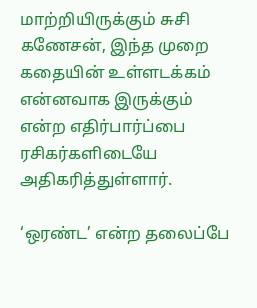மாற்றியிருக்கும் சுசி கணேசன், இந்த முறை கதையின் உள்ளடக்கம் என்னவாக இருக்கும் என்ற எதிர்பார்ப்பை ரசிகர்களிடையே அதிகரித்துள்ளார்.

‘ஒரண்ட’ என்ற தலைப்பே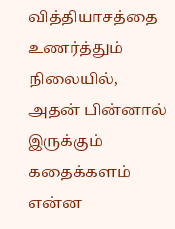வித்தியாசத்தை உணர்த்தும் நிலையில், அதன் பின்னால் இருக்கும் கதைக்களம் என்ன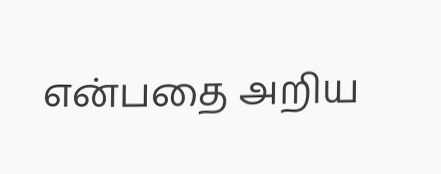என்பதை அறிய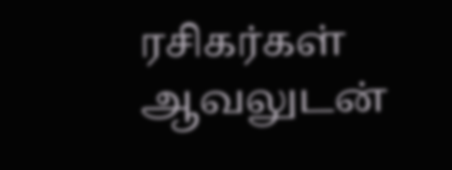ரசிகர்கள் ஆவலுடன்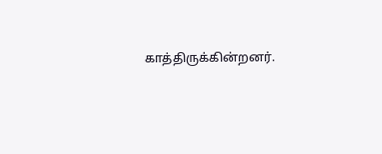காத்திருக்கின்றனர்.